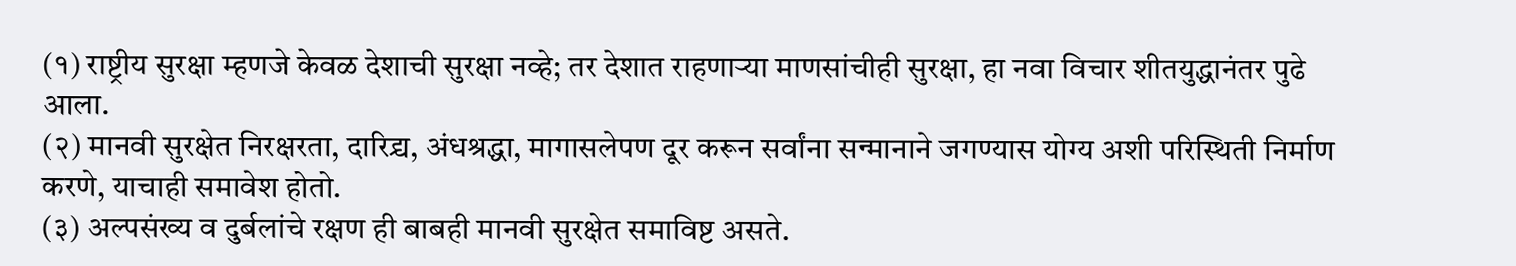(१) राष्ट्रीय सुरक्षा म्हणजे केवळ देशाची सुरक्षा नव्हे; तर देशात राहणाऱ्या माणसांचीही सुरक्षा, हा नवा विचार शीतयुद्धानंतर पुढे आला.
(२) मानवी सुरक्षेत निरक्षरता, दारिद्र्य, अंधश्रद्धा, मागासलेपण दूर करून सर्वांना सन्मानाने जगण्यास योग्य अशी परिस्थिती निर्माण करणे, याचाही समावेश होतो.
(३) अल्पसंख्य व दुर्बलांचे रक्षण ही बाबही मानवी सुरक्षेत समाविष्ट असते.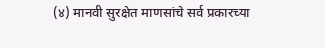(४) मानवी सुरक्षेत माणसांचे सर्व प्रकारच्या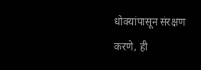धोक्यांपासून संरक्षण करणे, ही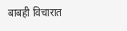बाबही विचारात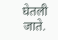घेतली जाते.